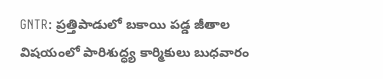GNTR: ప్రత్తిపాడులో బకాయి పడ్డ జీతాల విషయంలో పారిశుద్ధ్య కార్మికులు బుధవారం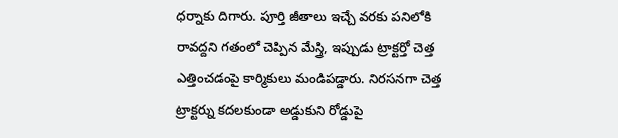ధర్నాకు దిగారు. పూర్తి జీతాలు ఇచ్చే వరకు పనిలోకి రావద్దని గతంలో చెప్పిన మేస్త్రి, ఇప్పుడు ట్రాక్టర్తో చెత్త ఎత్తించడంపై కార్మికులు మండిపడ్డారు. నిరసనగా చెత్త ట్రాక్టర్ను కదలకుండా అడ్డుకుని రోడ్డుపై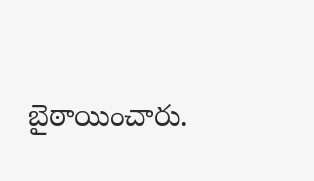బైఠాయించారు.